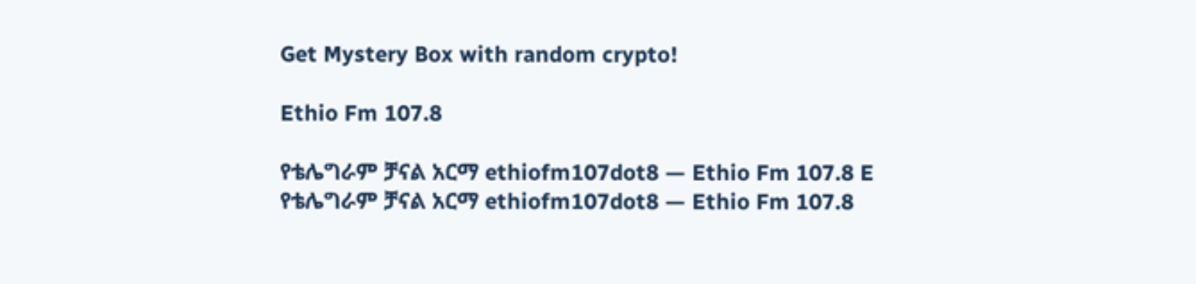Get Mystery Box with random crypto!

Ethio Fm 107.8

የቴሌግራም ቻናል አርማ ethiofm107dot8 — Ethio Fm 107.8 E
የቴሌግራም ቻናል አርማ ethiofm107dot8 — Ethio Fm 107.8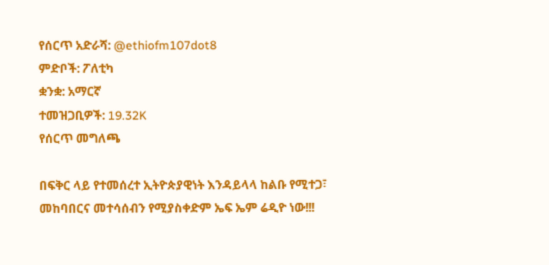የሰርጥ አድራሻ: @ethiofm107dot8
ምድቦች: ፖለቲካ
ቋንቋ: አማርኛ
ተመዝጋቢዎች: 19.32K
የሰርጥ መግለጫ

በፍቅር ላይ የተመሰረተ ኢትዮጵያዊነት እንዳይላላ ከልቡ የሚተጋ፣ መከባበርና መተሳሰብን የሚያስቀድም ኤፍ ኤም ሬዲዮ ነው!!!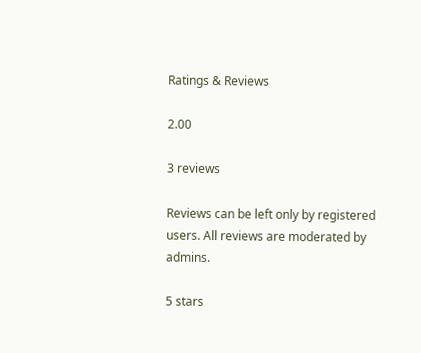Ratings & Reviews

2.00

3 reviews

Reviews can be left only by registered users. All reviews are moderated by admins.

5 stars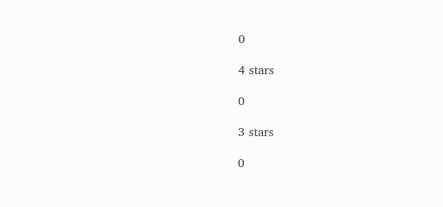0

4 stars

0

3 stars

0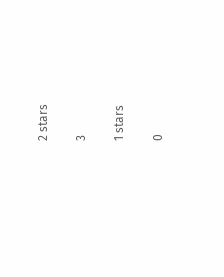2 stars

3

1 stars

0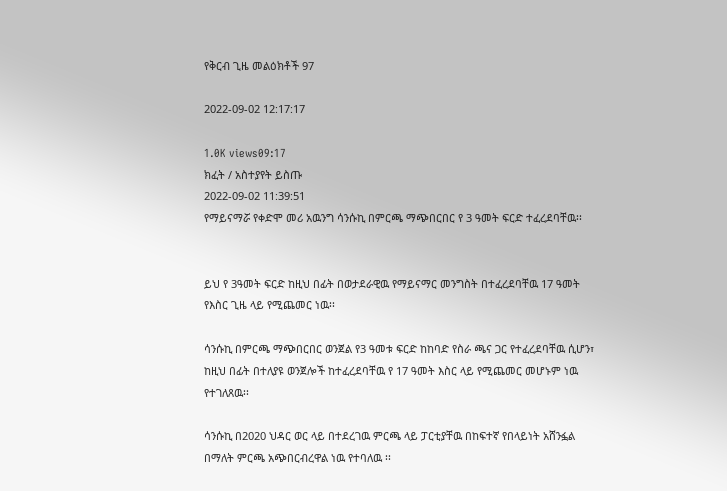የቅርብ ጊዜ መልዕክቶች 97

2022-09-02 12:17:17

1.0K views09:17
ክፈት / አስተያየት ይስጡ
2022-09-02 11:39:51
የማይናማሯ የቀድሞ መሪ አዉንግ ሳንሱኪ በምርጫ ማጭበርበር የ 3 ዓመት ፍርድ ተፈረደባቸዉ፡፡


ይህ የ 3ዓመት ፍርድ ከዚህ በፊት በወታደራዊዉ የማይናማር መንግስት በተፈረደባቸዉ 17 ዓመት የእስር ጊዜ ላይ የሚጨመር ነዉ፡፡

ሳንሱኪ በምርጫ ማጭበርበር ወንጀል የ3 ዓመቱ ፍርድ ከከባድ የስራ ጫና ጋር የተፈረደባቸዉ ሲሆን፣ ከዚህ በፊት በተለያዩ ወንጀሎች ከተፈረደባቸዉ የ 17 ዓመት እስር ላይ የሚጨመር መሆኑም ነዉ የተገለጸዉ፡፡

ሳንሱኪ በ2020 ህዳር ወር ላይ በተደረገዉ ምርጫ ላይ ፓርቲያቸዉ በከፍተኛ የበላይነት አሸንፏል በማለት ምርጫ አጭበርብረዋል ነዉ የተባለዉ ፡፡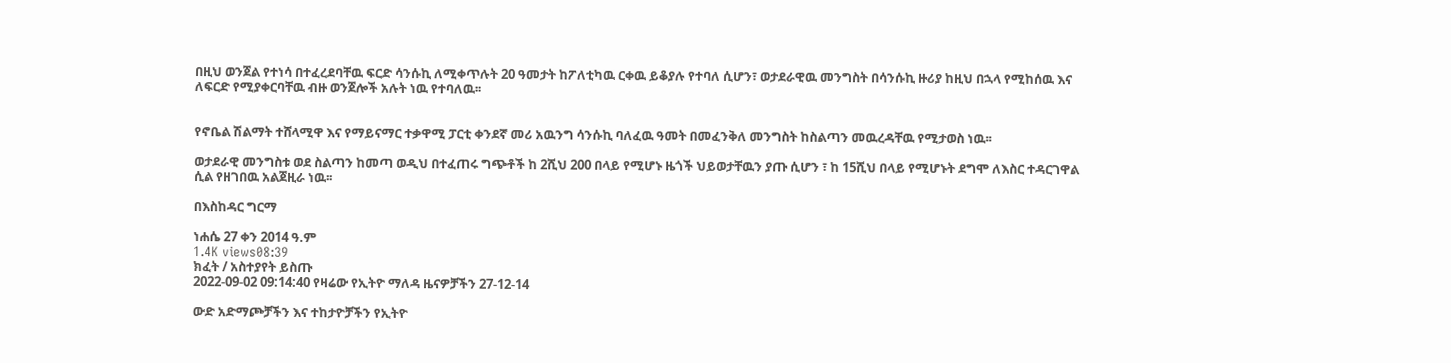በዚህ ወንጀል የተነሳ በተፈረደባቸዉ ፍርድ ሳንሱኪ ለሚቀጥሉት 20 ዓመታት ከፖለቲካዉ ርቀዉ ይቆያሉ የተባለ ሲሆን፣ ወታደራዊዉ መንግስት በሳንሱኪ ዙሪያ ከዚህ በኋላ የሚከሰዉ እና ለፍርድ የሚያቀርባቸዉ ብዙ ወንጀሎች አሉት ነዉ የተባለዉ፡፡


የኖቤል ሽልማት ተሸላሚዋ እና የማይናማር ተቃዋሚ ፓርቲ ቀንደኛ መሪ አዉንግ ሳንሱኪ ባለፈዉ ዓመት በመፈንቅለ መንግስት ከስልጣን መዉረዳቸዉ የሚታወስ ነዉ፡፡

ወታደራዊ መንግስቱ ወደ ስልጣን ከመጣ ወዲህ በተፈጠሩ ግጭቶች ከ 2ሺህ 200 በላይ የሚሆኑ ዜጎች ህይወታቸዉን ያጡ ሲሆን ፣ ከ 15ሺህ በላይ የሚሆኑት ደግሞ ለእስር ተዳርገዋል ሲል የዘገበዉ አልጀዚራ ነዉ፡፡

በእስከዳር ግርማ

ነሐሴ 27 ቀን 2014 ዓ.ም
1.4K views08:39
ክፈት / አስተያየት ይስጡ
2022-09-02 09:14:40 የዛሬው የኢትዮ ማለዳ ዜናዎቻችን 27-12-14

ውድ አድማጮቻችን እና ተከታዮቻችን የኢትዮ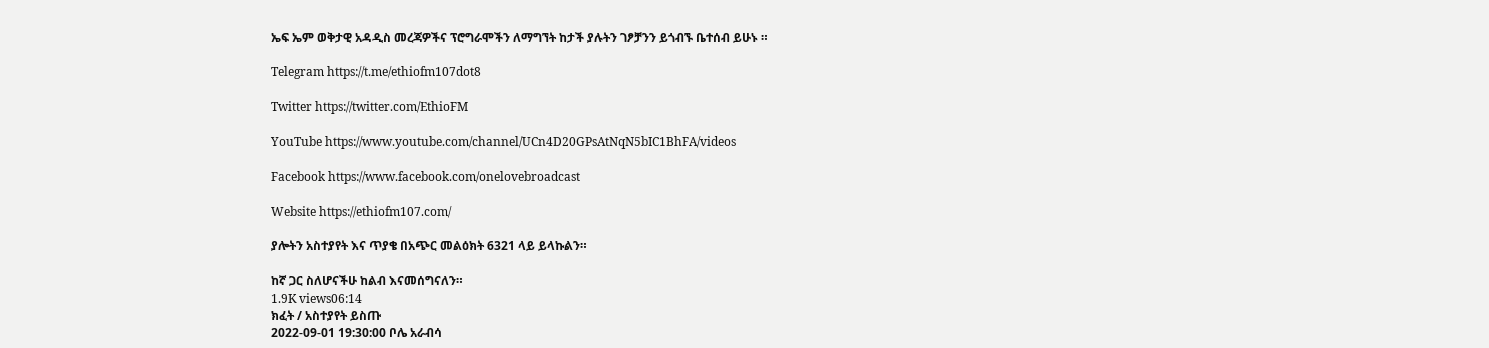ኤፍ ኤም ወቅታዊ አዳዲስ መረጃዎችና ፕሮግራሞችን ለማግኘት ከታች ያሉትን ገፆቻንን ይጎብኙ ቤተሰብ ይሁኑ ።

Telegram https://t.me/ethiofm107dot8

Twitter https://twitter.com/EthioFM

YouTube https://www.youtube.com/channel/UCn4D20GPsAtNqN5bIC1BhFA/videos

Facebook https://www.facebook.com/onelovebroadcast

Website https://ethiofm107.com/

ያሎትን አስተያየት እና ጥያቄ በአጭር መልዕክት 6321 ላይ ይላኩልን።

ከኛ ጋር ስለሆናችሁ ከልብ እናመሰግናለን።
1.9K views06:14
ክፈት / አስተያየት ይስጡ
2022-09-01 19:30:00 ቦሌ አራብሳ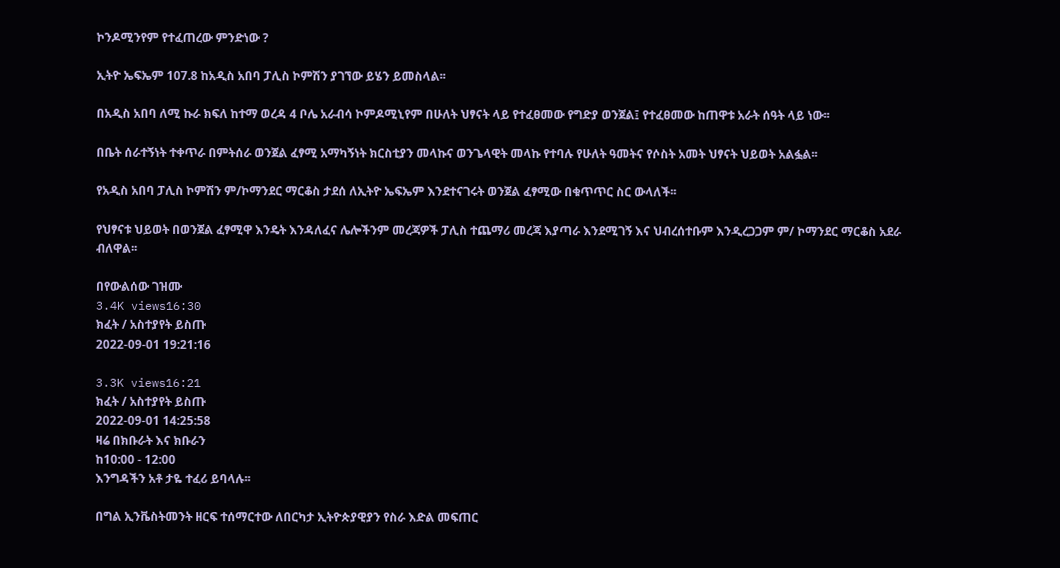ኮንዶሚንየም የተፈጠረው ምንድነው ?

ኢትዮ ኤፍኤም 107.8 ከአዲስ አበባ ፓሊስ ኮምሽን ያገኘው ይሄን ይመስላል፡፡

በአዲስ አበባ ለሚ ኩራ ክፍለ ከተማ ወረዳ 4 ቦሌ አራብሳ ኮምዶሚኒየም በሁለት ህፃናት ላይ የተፈፀመው የግድያ ወንጀል፤ የተፈፀመው ከጠዋቱ አራት ሰዓት ላይ ነው፡፡

በቤት ሰራተኝነት ተቀጥራ በምትሰራ ወንጀል ፈፃሚ አማካኝነት ክርስቲያን መላኩና ወንጌላዊት መላኩ የተባሉ የሁለት ዓመትና የሶስት አመት ህፃናት ህይወት አልፏል፡፡

የአዲስ አበባ ፓሊስ ኮምሽን ም/ኮማንደር ማርቆስ ታደሰ ለኢትዮ ኤፍኤም እንደተናገሩት ወንጀል ፈፃሚው በቁጥጥር ስር ውላለች፡፡

የህፃናቱ ህይወት በወንጀል ፈፃሚዋ እንዴት እንዳለፈና ሌሎችንም መረጃዎች ፓሊስ ተጨማሪ መረጃ እያጣራ እንደሚገኝ እና ህብረሰተቡም እንዲረጋጋም ም/ ኮማንደር ማርቆስ አደራ ብለዋል፡፡

በየውልሰው ገዝሙ
3.4K views16:30
ክፈት / አስተያየት ይስጡ
2022-09-01 19:21:16

3.3K views16:21
ክፈት / አስተያየት ይስጡ
2022-09-01 14:25:58
ዛሬ በክቡራት እና ክቡራን
ከ10:00 - 12:00
እንግዳችን አቶ ታዬ ተፈሪ ይባላሉ፡፡

በግል ኢንቬስትመንት ዘርፍ ተሰማርተው ለበርካታ ኢትዮጵያዊያን የስራ እድል መፍጠር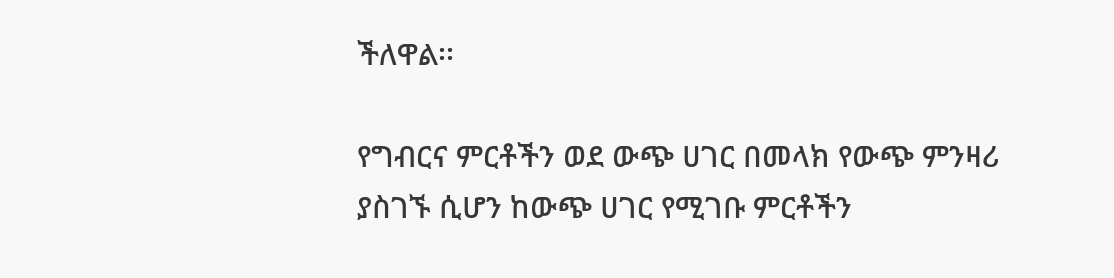ችለዋል፡፡

የግብርና ምርቶችን ወደ ውጭ ሀገር በመላክ የውጭ ምንዛሪ ያስገኙ ሲሆን ከውጭ ሀገር የሚገቡ ምርቶችን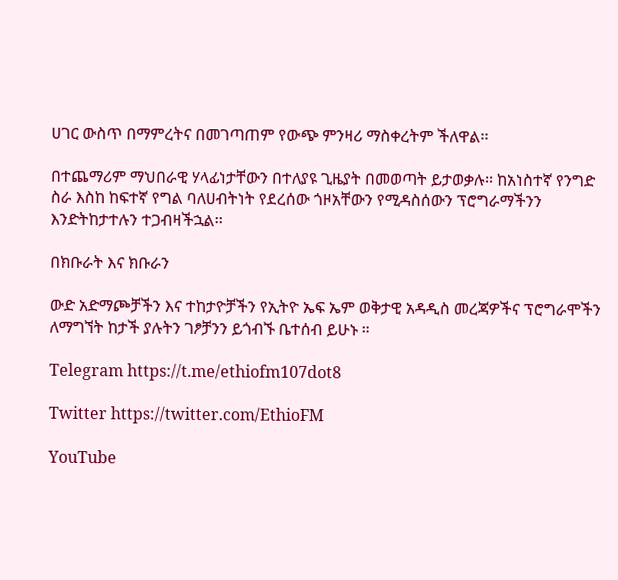ሀገር ውስጥ በማምረትና በመገጣጠም የውጭ ምንዛሪ ማስቀረትም ችለዋል፡፡

በተጨማሪም ማህበራዊ ሃላፊነታቸውን በተለያዩ ጊዜያት በመወጣት ይታወቃሉ፡፡ ከአነስተኛ የንግድ ስራ እስከ ከፍተኛ የግል ባለሀብትነት የደረሰው ጎዞአቸውን የሚዳስሰውን ፕሮግራማችንን እንድትከታተሉን ተጋብዛችኋል፡፡

በክቡራት እና ክቡራን

ውድ አድማጮቻችን እና ተከታዮቻችን የኢትዮ ኤፍ ኤም ወቅታዊ አዳዲስ መረጃዎችና ፕሮግራሞችን ለማግኘት ከታች ያሉትን ገፆቻንን ይጎብኙ ቤተሰብ ይሁኑ ።

Telegram https://t.me/ethiofm107dot8

Twitter https://twitter.com/EthioFM

YouTube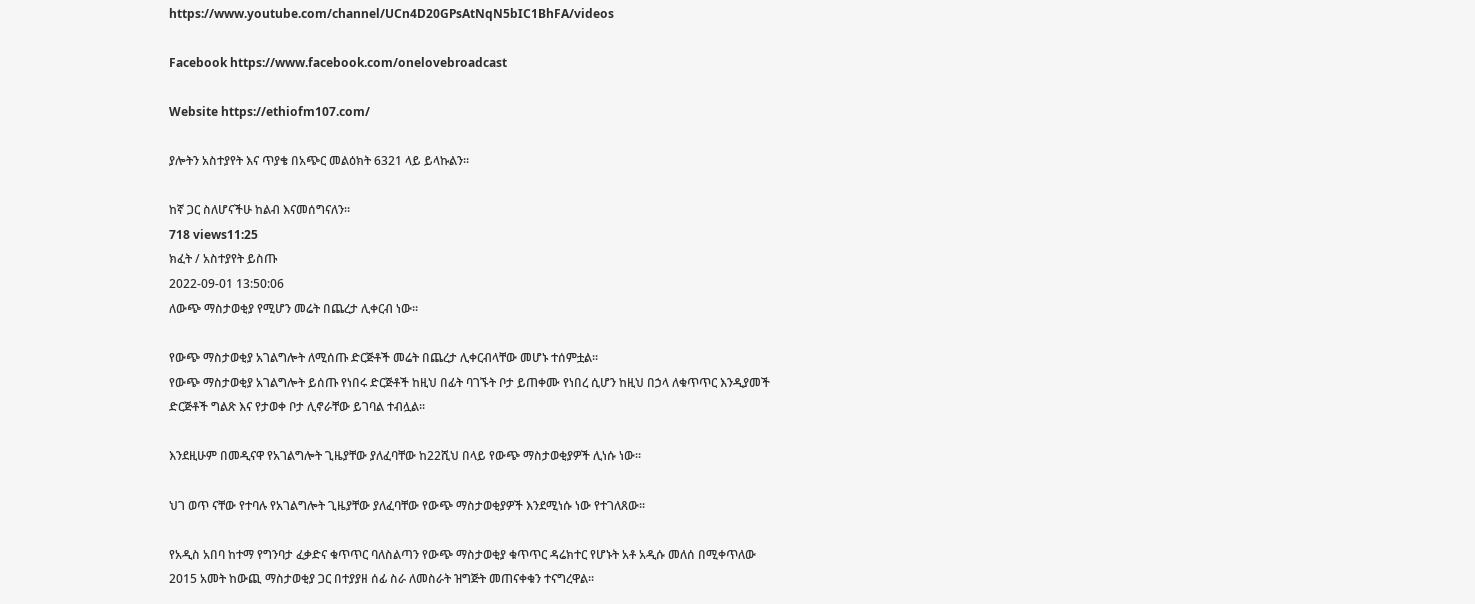https://www.youtube.com/channel/UCn4D20GPsAtNqN5bIC1BhFA/videos

Facebook https://www.facebook.com/onelovebroadcast

Website https://ethiofm107.com/

ያሎትን አስተያየት እና ጥያቄ በአጭር መልዕክት 6321 ላይ ይላኩልን።

ከኛ ጋር ስለሆናችሁ ከልብ እናመሰግናለን።
718 views11:25
ክፈት / አስተያየት ይስጡ
2022-09-01 13:50:06
ለውጭ ማስታወቂያ የሚሆን መሬት በጨረታ ሊቀርብ ነው፡፡

የውጭ ማስታወቂያ አገልግሎት ለሚሰጡ ድርጅቶች መሬት በጨረታ ሊቀርብላቸው መሆኑ ተሰምቷል፡፡
የውጭ ማስታወቂያ አገልግሎት ይሰጡ የነበሩ ድርጅቶች ከዚህ በፊት ባገኙት ቦታ ይጠቀሙ የነበረ ሲሆን ከዚህ በኃላ ለቁጥጥር እንዲያመች ድርጅቶች ግልጽ እና የታወቀ ቦታ ሊኖራቸው ይገባል ተብሏል፡፡

እንደዚሁም በመዲናዋ የአገልግሎት ጊዜያቸው ያለፈባቸው ከ22ሺህ በላይ የውጭ ማስታወቂያዎች ሊነሱ ነው፡፡

ህገ ወጥ ናቸው የተባሉ የአገልግሎት ጊዜያቸው ያለፈባቸው የውጭ ማስታወቂያዎች እንደሚነሱ ነው የተገለጸው፡፡

የአዲስ አበባ ከተማ የግንባታ ፈቃድና ቁጥጥር ባለስልጣን የውጭ ማስታወቂያ ቁጥጥር ዳሬክተር የሆኑት አቶ አዲሱ መለሰ በሚቀጥለው 2015 አመት ከውጪ ማስታወቂያ ጋር በተያያዘ ሰፊ ስራ ለመስራት ዝግጅት መጠናቀቁን ተናግረዋል፡፡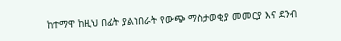ከተማዋ ከዚህ በፊት ያልነበራት የውጭ ማስታወቂያ መመርያ እና ደንብ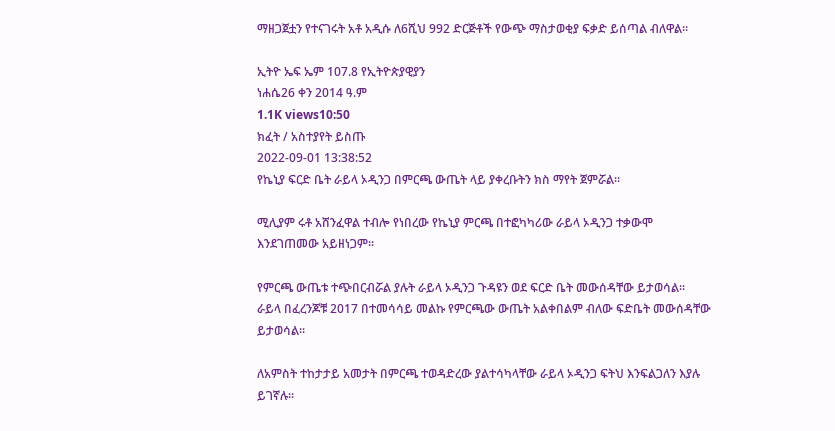ማዘጋጀቷን የተናገሩት አቶ አዲሱ ለ6ሺህ 992 ድርጅቶች የውጭ ማስታወቂያ ፍቃድ ይሰጣል ብለዋል፡፡

ኢትዮ ኤፍ ኤም 107.8 የኢትዮጵያዊያን
ነሐሴ26 ቀን 2014 ዓ.ም
1.1K views10:50
ክፈት / አስተያየት ይስጡ
2022-09-01 13:38:52
የኬኒያ ፍርድ ቤት ራይላ ኦዲንጋ በምርጫ ውጤት ላይ ያቀረቡትን ክስ ማየት ጀምሯል፡፡

ሚሊያም ሩቶ አሸንፈዋል ተብሎ የነበረው የኬኒያ ምርጫ በተፎካካሪው ራይላ ኦዲንጋ ተቃውሞ እንደገጠመው አይዘነጋም፡፡

የምርጫ ውጤቱ ተጭበርብሯል ያሉት ራይላ ኦዲንጋ ጉዳዩን ወደ ፍርድ ቤት መውሰዳቸው ይታወሳል፡፡
ራይላ በፈረንጆቹ 2017 በተመሳሳይ መልኩ የምርጫው ውጤት አልቀበልም ብለው ፍድቤት መውሰዳቸው ይታወሳል፡፡

ለአምስት ተከታታይ አመታት በምርጫ ተወዳድረው ያልተሳካላቸው ራይላ ኦዲንጋ ፍትህ እንፍልጋለን እያሉ ይገኛሉ፡፡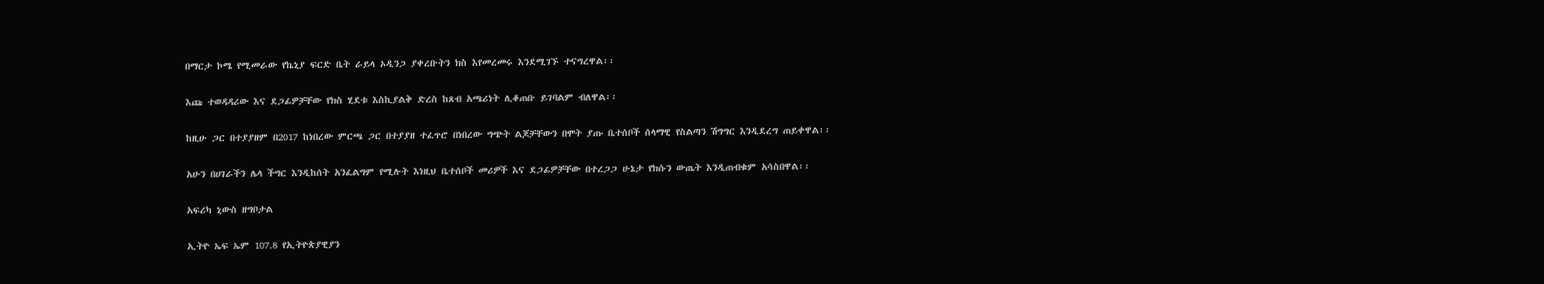በማርታ ኮሜ የሚመራው የኬኒያ ፍርድ ቤት ራይላ ኦዲንጋ ያቀረቡትን ክስ እየመረመሩ እንደሚገኙ ተናግረዋል፡፡

እጩ ተወዳዳሪው እና ደጋፊዎቻቸው የክስ ሂደቱ እስኪያልቅ ድረስ ከጸብ አጫሪነት ሊቆጠቡ ይገባልም ብለዋል፡፡

ከዚሁ ጋር በተያያዘም በ2017 ከነበረው ምርጫ ጋር በተያያዘ ተፈጥሮ በነበረው ግጭት ልጆቻቸውን በሞት ያጡ ቤተሰቦች ሰላማዊ የስልጣን ሽግግር እንዲደረግ ጠይቀዋል፡፡

አሁን በሀገራችን ሌላ ችግር እንዲከሰት አንፈልግም የሚሉት እነዚህ ቤተሰቦች መሪዎች እና ደጋፊዎቻቸው በተረጋጋ ሁኔታ የክሱን ውጤት እንዲጠብቁም አሳስበዋል፡፡

አፍሪካ ኒውስ ዘግቦታል

ኢትዮ ኤፍ ኤም 107.8 የኢትዮጵያዊያን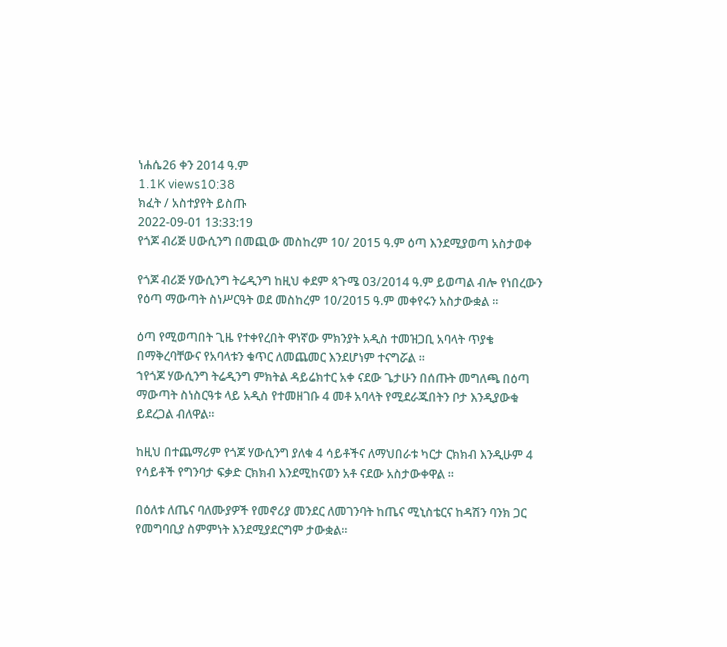ነሐሴ26 ቀን 2014 ዓ.ም
1.1K views10:38
ክፈት / አስተያየት ይስጡ
2022-09-01 13:33:19
የጎጆ ብሪጅ ሀውሲንግ በመጪው መስከረም 10/ 2015 ዓ.ም ዕጣ እንደሚያወጣ አስታወቀ

የጎጆ ብሪጅ ሃውሲንግ ትሬዲንግ ከዚህ ቀደም ጳጉሜ 03/2014 ዓ.ም ይወጣል ብሎ የነበረውን የዕጣ ማውጣት ስነሥርዓት ወደ መስከረም 10/2015 ዓ.ም መቀየሩን አስታውቋል ።

ዕጣ የሚወጣበት ጊዜ የተቀየረበት ዋነኛው ምክንያት አዲስ ተመዝጋቢ አባላት ጥያቄ በማቅረባቸውና የአባላቱን ቁጥር ለመጨመር እንደሆነም ተናግሯል ።
ኀየጎጆ ሃውሲንግ ትሬዲንግ ምክትል ዳይሬክተር አቀ ናደው ጌታሁን በሰጡት መግለጫ በዕጣ ማውጣት ስነስርዓቱ ላይ አዲስ የተመዘገቡ 4 መቶ አባላት የሚደራጁበትን ቦታ እንዲያውቁ ይደረጋል ብለዋል።

ከዚህ በተጨማሪም የጎጆ ሃውሲንግ ያለቁ 4 ሳይቶችና ለማህበራቱ ካርታ ርክክብ እንዲሁም 4 የሳይቶች የግንባታ ፍቃድ ርክክብ እንደሚከናወን አቶ ናደው አስታውቀዋል ።

በዕለቱ ለጤና ባለሙያዎች የመኖሪያ መንደር ለመገንባት ከጤና ሚኒስቴርና ከዳሽን ባንክ ጋር የመግባቢያ ስምምነት እንደሚያደርግም ታውቋል።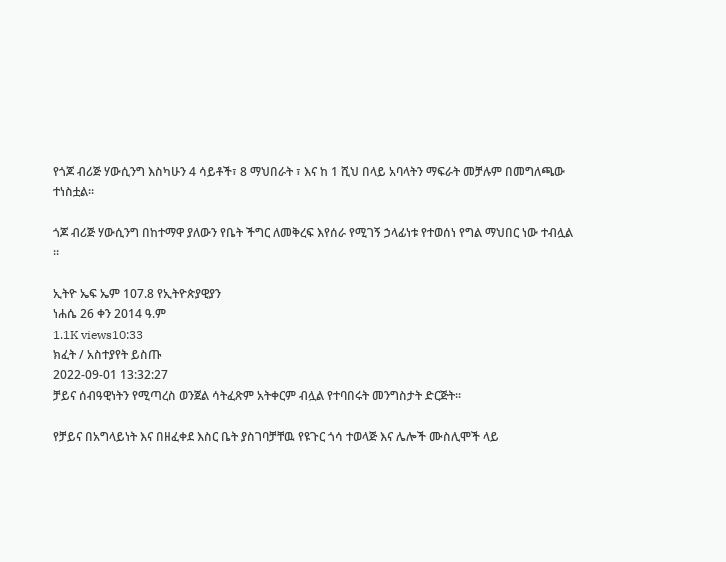የጎጆ ብሪጅ ሃውሲንግ እስካሁን 4 ሳይቶች፣ 8 ማህበራት ፣ እና ከ 1 ሺህ በላይ አባላትን ማፍራት መቻሉም በመግለጫው ተነስቷል።

ጎጆ ብሪጅ ሃውሲንግ በከተማዋ ያለውን የቤት ችግር ለመቅረፍ እየሰራ የሚገኝ ኃላፊነቱ የተወሰነ የግል ማህበር ነው ተብሏል ።

ኢትዮ ኤፍ ኤም 107.8 የኢትዮጵያዊያን
ነሐሴ 26 ቀን 2014 ዓ.ም
1.1K views10:33
ክፈት / አስተያየት ይስጡ
2022-09-01 13:32:27
ቻይና ሰብዓዊነትን የሚጣረስ ወንጀል ሳትፈጽም አትቀርም ብሏል የተባበሩት መንግስታት ድርጅት፡፡

የቻይና በአግላይነት እና በዘፈቀደ እስር ቤት ያስገባቻቸዉ የዩጉር ጎሳ ተወላጅ እና ሌሎች ሙስሊሞች ላይ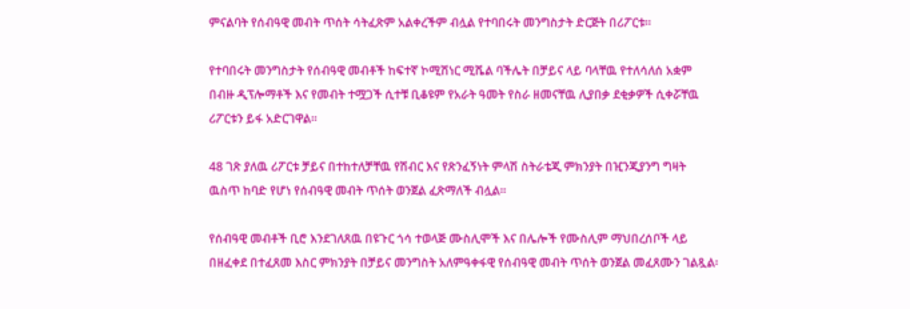ምናልባት የሰብዓዊ መብት ጥሰት ሳትፈጽም አልቀረችም ብሏል የተባበሩት መንግስታት ድርጅት በሪፖርቱ፡፡

የተባበሩት መንግስታት የሰብዓዊ መብቶች ከፍተኛ ኮሚሽነር ሚሼል ባችሌት በቻይና ላይ ባላቸዉ የተለሳለሰ አቋም በብዙ ዲፕሎማቶች እና የመብት ተሟጋች ሲተቹ ቢቆዩም የአራት ዓመት የስራ ዘመናቸዉ ሊያበቃ ደቂቃዎች ሲቀሯቸዉ ሪፖርቱን ይፋ አድርገዋል፡፡

48 ገጽ ያለዉ ሪፖርቱ ቻይና በተከተለቻቸዉ የሽብር እና የጽንፈኝነት ምላሽ ስትራቴጂ ምክንያት በዢንጂያንግ ግዛት ዉስጥ ከባድ የሆነ የሰብዓዊ መብት ጥሰት ወንጀል ፈጽማለች ብሏል፡፡

የሰብዓዊ መብቶች ቢሮ እንደገለጸዉ በዩጉር ጎሳ ተወላጅ ሙስሊሞች እና በሌሎች የሙስሊም ማህበረሰቦች ላይ በዘፈቀደ በተፈጸመ እስር ምክንያት በቻይና መንግስት አለምዓቀፋዊ የሰብዓዊ መብት ጥሰት ወንጀል መፈጸሙን ገልጿል፡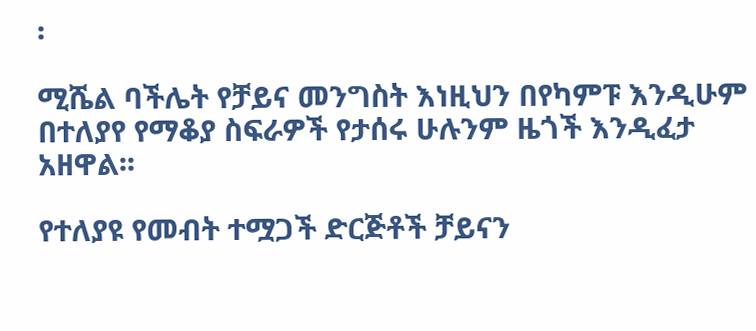፡

ሚሼል ባችሌት የቻይና መንግስት እነዚህን በየካምፑ እንዲሁም በተለያየ የማቆያ ስፍራዎች የታሰሩ ሁሉንም ዜጎች እንዲፈታ አዘዋል፡፡

የተለያዩ የመብት ተሟጋች ድርጅቶች ቻይናን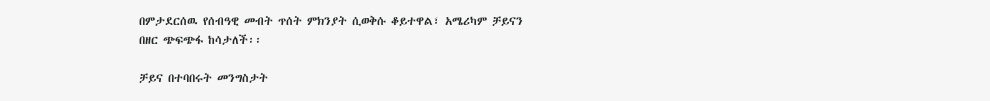በምታደርሰዉ የሰብዓዊ መብት ጥሰት ምክንያት ሲወቅሱ ቆይተዋል፣ አሜሪካም ቻይናን በዘር ጭፍጭፋ ከሳታለች፡፡

ቻይና በተባበሩት መንግስታት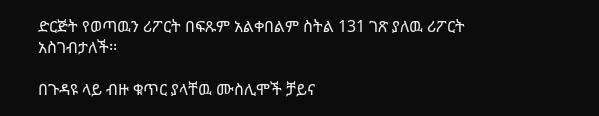ድርጅት የወጣዉን ሪፖርት በፍጹም አልቀበልም ስትል 131 ገጽ ያለዉ ሪፖርት አስገብታለች፡፡

በጉዳዩ ላይ ብዙ ቁጥር ያላቸዉ ሙስሊሞች ቻይና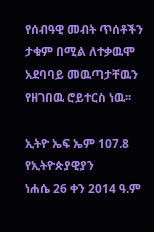የሰብዓዊ መብት ጥሰቶችን ታቁም በሚል ለተቃዉሞ አደባባይ መዉጣታቸዉን የዘገበዉ ሮይተርስ ነዉ፡፡

ኢትዮ ኤፍ ኤም 107.8 የኢትዮጵያዊያን
ነሐሴ 26 ቀን 2014 ዓ.ም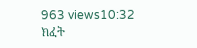963 views10:32
ክፈት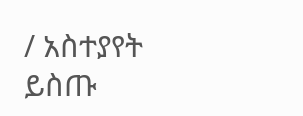/ አስተያየት ይስጡ